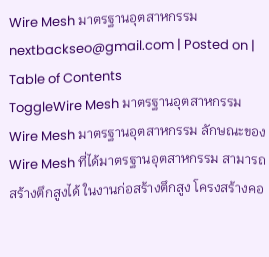Wire Mesh มาตรฐานอุตสาหกรรม
nextbackseo@gmail.com | Posted on |
Table of Contents
ToggleWire Mesh มาตรฐานอุตสาหกรรม
Wire Mesh มาตรฐานอุตสาหกรรม ลักษณะของ Wire Mesh ที่ได้มาตรฐานอุตสาหกรรม สามารถสร้างตึกสูงได้ ในงานก่อสร้างตึกสูง โครงสร้างคอ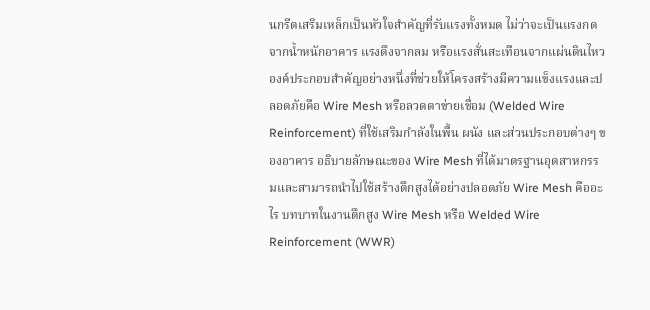นกรีตเสริมเหล็กเป็นหัวใจสำคัญที่รับแรงทั้งหมด ไม่ว่าจะเป็นแรงกดจากน้ำหนักอาคาร แรงดึงจากลม หรือแรงสั่นสะเทือนจากแผ่นดินไหว องค์ประกอบสำคัญอย่างหนึ่งที่ช่วยให้โครงสร้างมีความแข็งแรงและปลอดภัยคือ Wire Mesh หรือลวดตาข่ายเชื่อม (Welded Wire Reinforcement) ที่ใช้เสริมกำลังในพื้น ผนัง และส่วนประกอบต่างๆ ของอาคาร อธิบายลักษณะของ Wire Mesh ที่ได้มาตรฐานอุตสาหกรรมและสามารถนำไปใช้สร้างตึกสูงได้อย่างปลอดภัย Wire Mesh คืออะไร บทบาทในงานตึกสูง Wire Mesh หรือ Welded Wire Reinforcement (WWR)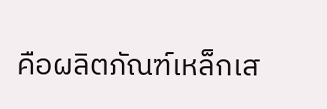คือผลิตภัณฑ์เหล็กเส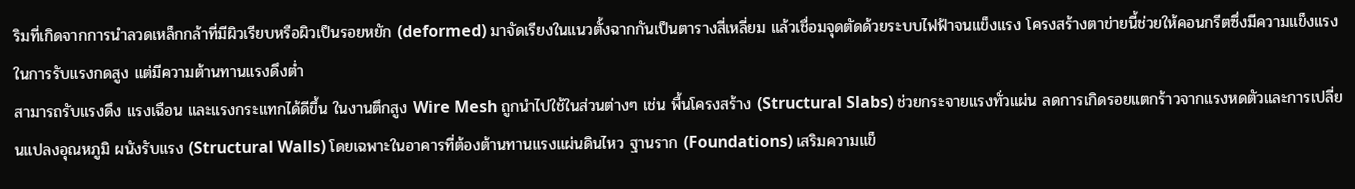ริมที่เกิดจากการนำลวดเหล็กกล้าที่มีผิวเรียบหรือผิวเป็นรอยหยัก (deformed) มาจัดเรียงในแนวตั้งฉากกันเป็นตารางสี่เหลี่ยม แล้วเชื่อมจุดตัดด้วยระบบไฟฟ้าจนแข็งแรง โครงสร้างตาข่ายนี้ช่วยให้คอนกรีตซึ่งมีความแข็งแรงในการรับแรงกดสูง แต่มีความต้านทานแรงดึงต่ำ
สามารถรับแรงดึง แรงเฉือน และแรงกระแทกได้ดีขึ้น ในงานตึกสูง Wire Mesh ถูกนำไปใช้ในส่วนต่างๆ เช่น พื้นโครงสร้าง (Structural Slabs) ช่วยกระจายแรงทั่วแผ่น ลดการเกิดรอยแตกร้าวจากแรงหดตัวและการเปลี่ยนแปลงอุณหภูมิ ผนังรับแรง (Structural Walls) โดยเฉพาะในอาคารที่ต้องต้านทานแรงแผ่นดินไหว ฐานราก (Foundations) เสริมความแข็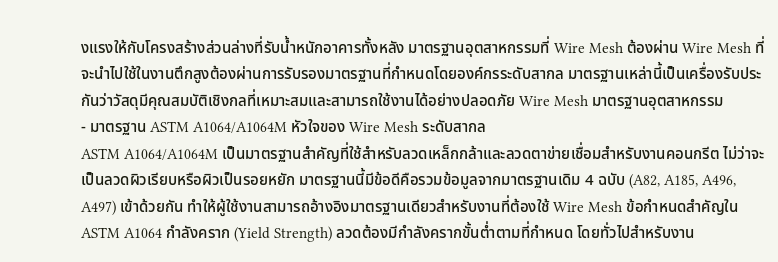งแรงให้กับโครงสร้างส่วนล่างที่รับน้ำหนักอาคารทั้งหลัง มาตรฐานอุตสาหกรรมที่ Wire Mesh ต้องผ่าน Wire Mesh ที่จะนำไปใช้ในงานตึกสูงต้องผ่านการรับรองมาตรฐานที่กำหนดโดยองค์กรระดับสากล มาตรฐานเหล่านี้เป็นเครื่องรับประกันว่าวัสดุมีคุณสมบัติเชิงกลที่เหมาะสมและสามารถใช้งานได้อย่างปลอดภัย Wire Mesh มาตรฐานอุตสาหกรรม
- มาตรฐาน ASTM A1064/A1064M หัวใจของ Wire Mesh ระดับสากล
ASTM A1064/A1064M เป็นมาตรฐานสำคัญที่ใช้สำหรับลวดเหล็กกล้าและลวดตาข่ายเชื่อมสำหรับงานคอนกรีต ไม่ว่าจะเป็นลวดผิวเรียบหรือผิวเป็นรอยหยัก มาตรฐานนี้มีข้อดีคือรวมข้อมูลจากมาตรฐานเดิม 4 ฉบับ (A82, A185, A496, A497) เข้าด้วยกัน ทำให้ผู้ใช้งานสามารถอ้างอิงมาตรฐานเดียวสำหรับงานที่ต้องใช้ Wire Mesh ข้อกำหนดสำคัญใน ASTM A1064 กำลังคราก (Yield Strength) ลวดต้องมีกำลังครากขั้นต่ำตามที่กำหนด โดยทั่วไปสำหรับงาน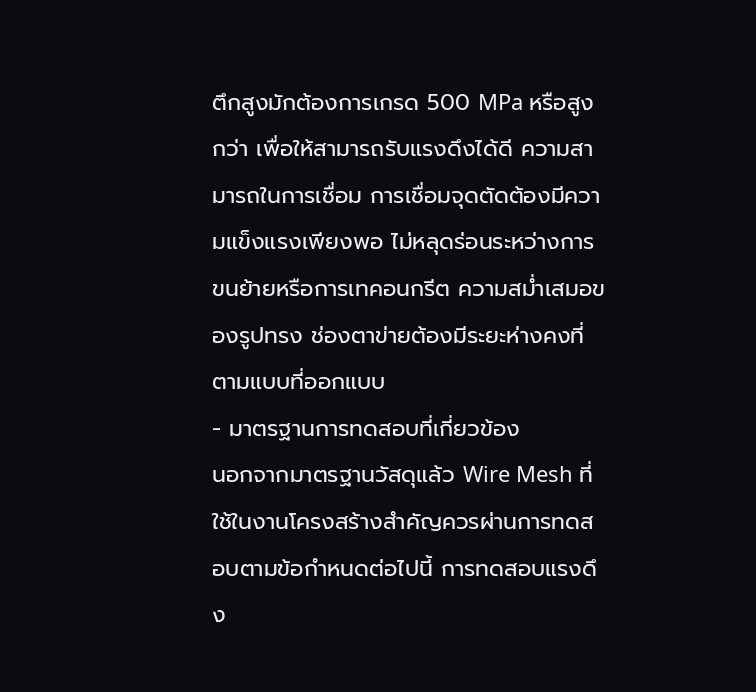ตึกสูงมักต้องการเกรด 500 MPa หรือสูงกว่า เพื่อให้สามารถรับแรงดึงได้ดี ความสามารถในการเชื่อม การเชื่อมจุดตัดต้องมีความแข็งแรงเพียงพอ ไม่หลุดร่อนระหว่างการขนย้ายหรือการเทคอนกรีต ความสม่ำเสมอของรูปทรง ช่องตาข่ายต้องมีระยะห่างคงที่ตามแบบที่ออกแบบ
- มาตรฐานการทดสอบที่เกี่ยวข้อง
นอกจากมาตรฐานวัสดุแล้ว Wire Mesh ที่ใช้ในงานโครงสร้างสำคัญควรผ่านการทดสอบตามข้อกำหนดต่อไปนี้ การทดสอบแรงดึง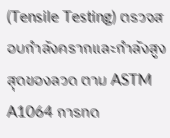(Tensile Testing) ตรวจสอบกำลังครากและกำลังสูงสุดของลวด ตาม ASTM A1064 การทด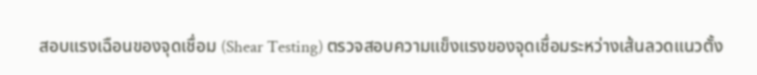สอบแรงเฉือนของจุดเชื่อม (Shear Testing) ตรวจสอบความแข็งแรงของจุดเชื่อมระหว่างเส้นลวดแนวตั้ง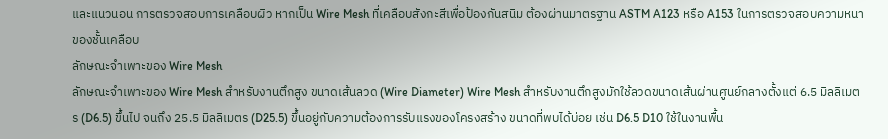และแนวนอน การตรวจสอบการเคลือบผิว หากเป็น Wire Mesh ที่เคลือบสังกะสีเพื่อป้องกันสนิม ต้องผ่านมาตรฐาน ASTM A123 หรือ A153 ในการตรวจสอบความหนาของชั้นเคลือบ
ลักษณะจำเพาะของ Wire Mesh
ลักษณะจำเพาะของ Wire Mesh สำหรับงานตึกสูง ขนาดเส้นลวด (Wire Diameter) Wire Mesh สำหรับงานตึกสูงมักใช้ลวดขนาดเส้นผ่านศูนย์กลางตั้งแต่ 6.5 มิลลิเมตร (D6.5) ขึ้นไป จนถึง 25.5 มิลลิเมตร (D25.5) ขึ้นอยู่กับความต้องการรับแรงของโครงสร้าง ขนาดที่พบได้บ่อย เช่น D6.5 D10 ใช้ในงานพื้น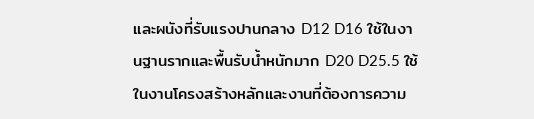และผนังที่รับแรงปานกลาง D12 D16 ใช้ในงานฐานรากและพื้นรับน้ำหนักมาก D20 D25.5 ใช้ในงานโครงสร้างหลักและงานที่ต้องการความ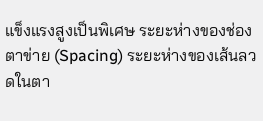แข็งแรงสูงเป็นพิเศษ ระยะห่างของช่องตาข่าย (Spacing) ระยะห่างของเส้นลวดในตา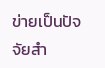ข่ายเป็นปัจจัยสำ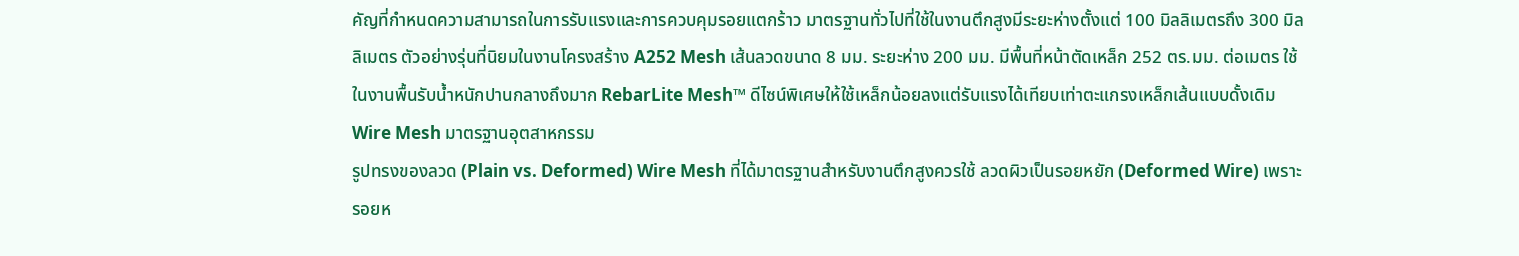คัญที่กำหนดความสามารถในการรับแรงและการควบคุมรอยแตกร้าว มาตรฐานทั่วไปที่ใช้ในงานตึกสูงมีระยะห่างตั้งแต่ 100 มิลลิเมตรถึง 300 มิลลิเมตร ตัวอย่างรุ่นที่นิยมในงานโครงสร้าง A252 Mesh เส้นลวดขนาด 8 มม. ระยะห่าง 200 มม. มีพื้นที่หน้าตัดเหล็ก 252 ตร.มม. ต่อเมตร ใช้ในงานพื้นรับน้ำหนักปานกลางถึงมาก RebarLite Mesh™ ดีไซน์พิเศษให้ใช้เหล็กน้อยลงแต่รับแรงได้เทียบเท่าตะแกรงเหล็กเส้นแบบดั้งเดิม Wire Mesh มาตรฐานอุตสาหกรรม
รูปทรงของลวด (Plain vs. Deformed) Wire Mesh ที่ได้มาตรฐานสำหรับงานตึกสูงควรใช้ ลวดผิวเป็นรอยหยัก (Deformed Wire) เพราะรอยห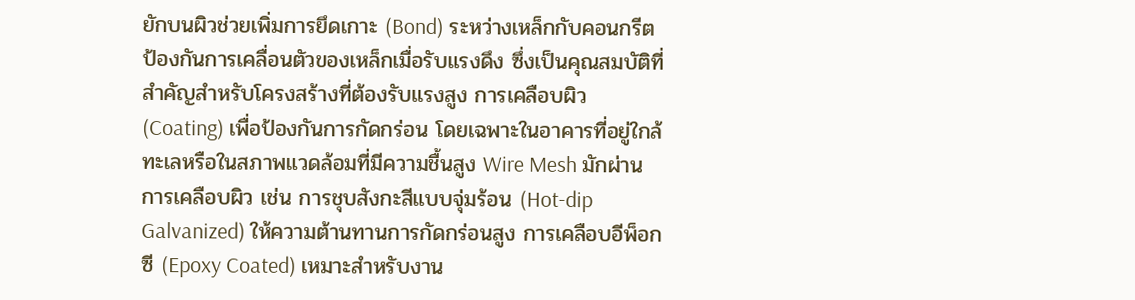ยักบนผิวช่วยเพิ่มการยึดเกาะ (Bond) ระหว่างเหล็กกับคอนกรีต ป้องกันการเคลื่อนตัวของเหล็กเมื่อรับแรงดึง ซึ่งเป็นคุณสมบัติที่สำคัญสำหรับโครงสร้างที่ต้องรับแรงสูง การเคลือบผิว (Coating) เพื่อป้องกันการกัดกร่อน โดยเฉพาะในอาคารที่อยู่ใกล้ทะเลหรือในสภาพแวดล้อมที่มีความชื้นสูง Wire Mesh มักผ่านการเคลือบผิว เช่น การชุบสังกะสีแบบจุ่มร้อน (Hot-dip Galvanized) ให้ความต้านทานการกัดกร่อนสูง การเคลือบอีพ็อกซี (Epoxy Coated) เหมาะสำหรับงาน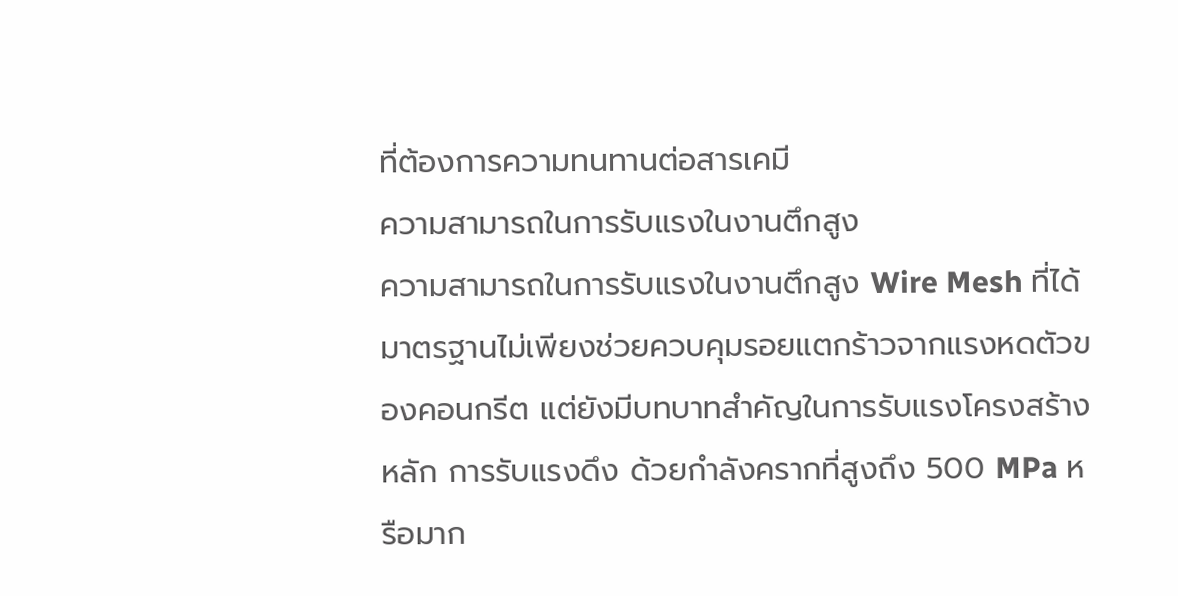ที่ต้องการความทนทานต่อสารเคมี
ความสามารถในการรับแรงในงานตึกสูง
ความสามารถในการรับแรงในงานตึกสูง Wire Mesh ที่ได้มาตรฐานไม่เพียงช่วยควบคุมรอยแตกร้าวจากแรงหดตัวของคอนกรีต แต่ยังมีบทบาทสำคัญในการรับแรงโครงสร้างหลัก การรับแรงดึง ด้วยกำลังครากที่สูงถึง 500 MPa หรือมาก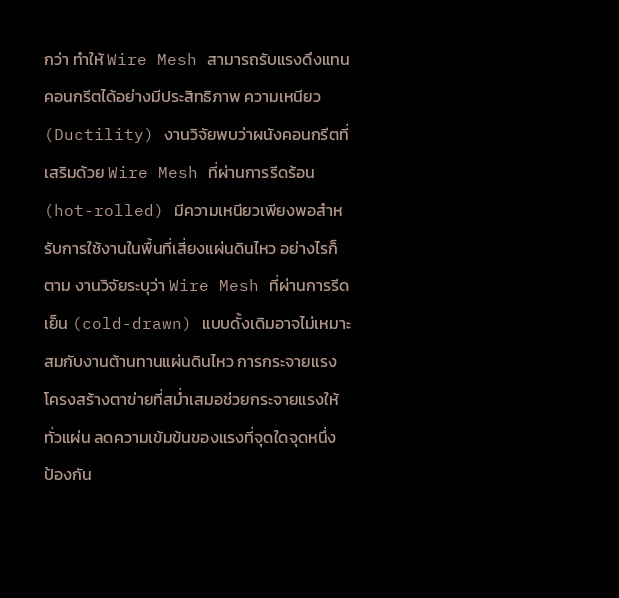กว่า ทำให้ Wire Mesh สามารถรับแรงดึงแทนคอนกรีตได้อย่างมีประสิทธิภาพ ความเหนียว (Ductility) งานวิจัยพบว่าผนังคอนกรีตที่เสริมด้วย Wire Mesh ที่ผ่านการรีดร้อน (hot-rolled) มีความเหนียวเพียงพอสำหรับการใช้งานในพื้นที่เสี่ยงแผ่นดินไหว อย่างไรก็ตาม งานวิจัยระบุว่า Wire Mesh ที่ผ่านการรีดเย็น (cold-drawn) แบบดั้งเดิมอาจไม่เหมาะสมกับงานต้านทานแผ่นดินไหว การกระจายแรง โครงสร้างตาข่ายที่สม่ำเสมอช่วยกระจายแรงให้ทั่วแผ่น ลดความเข้มข้นของแรงที่จุดใดจุดหนึ่ง
ป้องกัน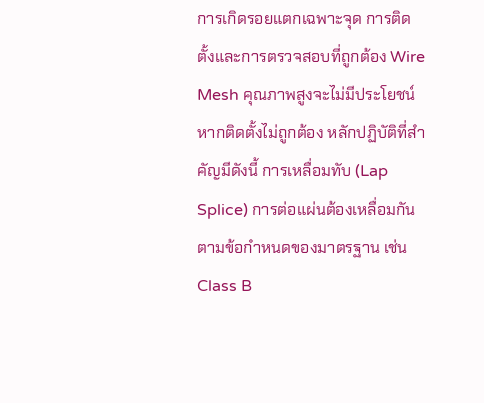การเกิดรอยแตกเฉพาะจุด การติดตั้งและการตรวจสอบที่ถูกต้อง Wire Mesh คุณภาพสูงจะไม่มีประโยชน์หากติดตั้งไม่ถูกต้อง หลักปฏิบัติที่สำคัญมีดังนี้ การเหลื่อมทับ (Lap Splice) การต่อแผ่นต้องเหลื่อมกันตามข้อกำหนดของมาตรฐาน เช่น Class B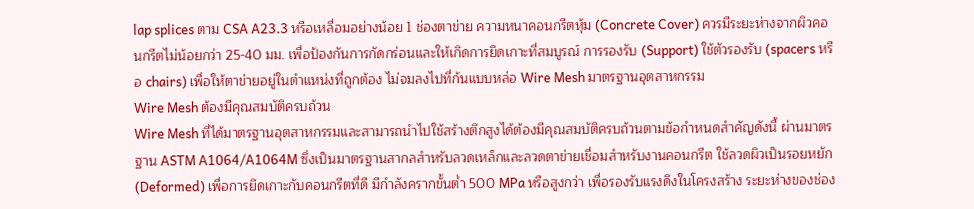lap splices ตาม CSA A23.3 หรือเหลื่อมอย่างน้อย 1 ช่องตาข่าย ความหนาคอนกรีตหุ้ม (Concrete Cover) ควรมีระยะห่างจากผิวคอนกรีตไม่น้อยกว่า 25-40 มม. เพื่อป้องกันการกัดกร่อนและให้เกิดการยึดเกาะที่สมบูรณ์ การรองรับ (Support) ใช้ตัวรองรับ (spacers หรือ chairs) เพื่อให้ตาข่ายอยู่ในตำแหน่งที่ถูกต้อง ไม่จมลงไปที่ก้นแบบหล่อ Wire Mesh มาตรฐานอุตสาหกรรม
Wire Mesh ต้องมีคุณสมบัติครบถ้วน
Wire Mesh ที่ได้มาตรฐานอุตสาหกรรมและสามารถนำไปใช้สร้างตึกสูงได้ต้องมีคุณสมบัติครบถ้วนตามข้อกำหนดสำคัญดังนี้ ผ่านมาตรฐาน ASTM A1064/A1064M ซึ่งเป็นมาตรฐานสากลสำหรับลวดเหล็กและลวดตาข่ายเชื่อมสำหรับงานคอนกรีต ใช้ลวดผิวเป็นรอยหยัก (Deformed) เพื่อการยึดเกาะกับคอนกรีตที่ดี มีกำลังครากขั้นต่ำ 500 MPa หรือสูงกว่า เพื่อรองรับแรงดึงในโครงสร้าง ระยะห่างของช่อง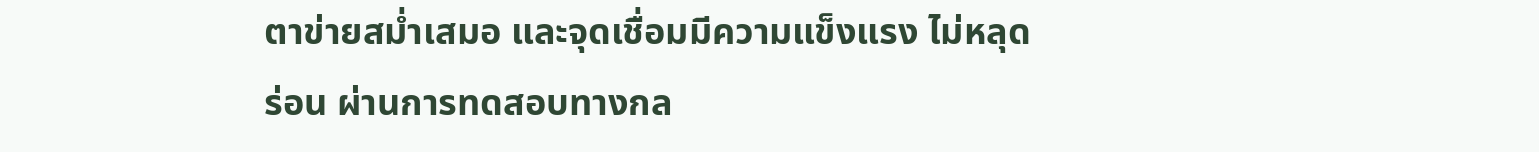ตาข่ายสม่ำเสมอ และจุดเชื่อมมีความแข็งแรง ไม่หลุดร่อน ผ่านการทดสอบทางกล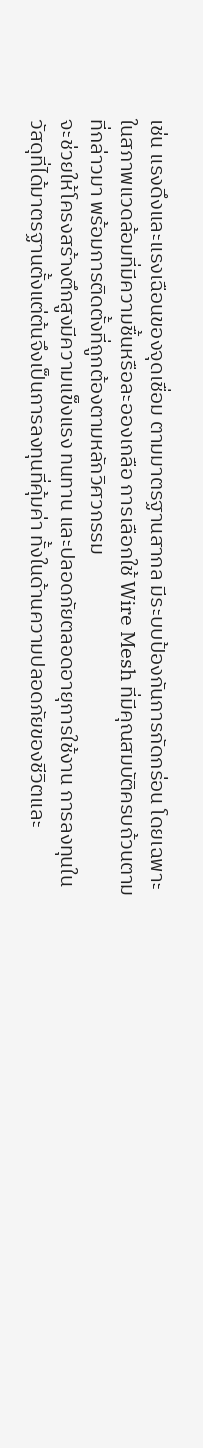เช่น แรงดึงและแรงเฉือนของจุดเชื่อม ตามมาตรฐานสากล มีระบบป้องกันการกัดกร่อน โดยเฉพาะในสภาพแวดล้อมที่มีความชื้นหรือละอองเกลือ การเลือกใช้ Wire Mesh ที่มีคุณสมบัติครบถ้วนตามที่กล่าวมา พร้อมการติดตั้งที่ถูกต้องตามหลักวิศวกรรม
จะช่วยให้โครงสร้างตึกสูงมีความแข็งแรง ทนทาน และปลอดภัยตลอดอายุการใช้งาน การลงทุนในวัสดุที่ได้มาตรฐานตั้งแต่ต้นจึงเป็นการลงทุนที่คุ้มค่า ทั้งในด้านความปลอดภัยของชีวิตและ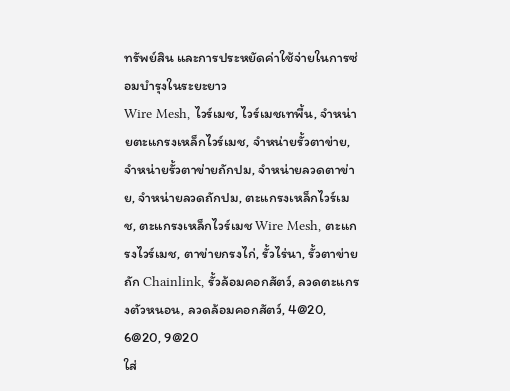ทรัพย์สิน และการประหยัดค่าใช้จ่ายในการซ่อมบำรุงในระยะยาว
Wire Mesh, ไวร์เมช, ไวร์เมชเทพื้น, จำหน่ายตะแกรงเหล็กไวร์เมช, จำหน่ายรั้วตาข่าย, จำหน่ายรั้วตาข่ายถักปม, จำหน่ายลวดตาข่าย, จำหน่ายลวดถักปม, ตะแกรงเหล็กไวร์เมช, ตะแกรงเหล็กไวร์เมช Wire Mesh, ตะแกรงไวร์เมช, ตาข่ายกรงไก่, รั้วไร่นา, รั้วตาข่ายถัก Chainlink, รั้วล้อมคอกสัตว์, ลวดตะแกรงตัวหนอน, ลวดล้อมคอกสัตว์, 4@20, 6@20, 9@20
ใส่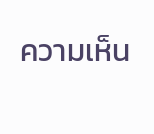ความเห็น